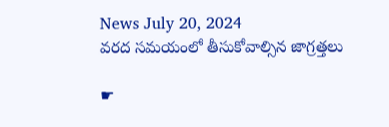News July 20, 2024
వరద సమయంలో తీసుకోవాల్సిన జాగ్రత్తలు

☛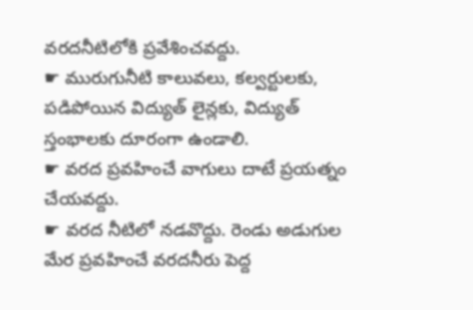వరదనీటిలోకి ప్రవేశించవద్దు.
☛ మురుగునీటి కాలువలు, కల్వర్టులకు, పడిపోయిన విద్యుత్ లైన్లకు, విద్యుత్ స్తంభాలకు దూరంగా ఉండాలి.
☛ వరద ప్రవహించే వాగులు దాటే ప్రయత్నం చేయవద్దు.
☛ వరద నీటిలో నడవొద్దు. రెండు అడుగుల మేర ప్రవహించే వరదనీరు పెద్ద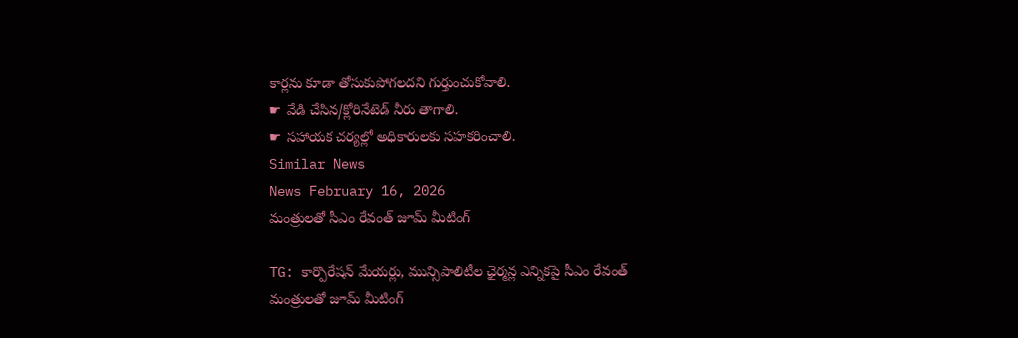కార్లను కూడా తోసుకుపోగలదని గుర్తుంచుకోవాలి.
☛ వేడి చేసిన/క్లోరినేటెడ్ నీరు తాగాలి.
☛ సహాయక చర్యల్లో అధికారులకు సహకరించాలి.
Similar News
News February 16, 2026
మంత్రులతో సీఎం రేవంత్ జూమ్ మీటింగ్

TG: కార్పొరేషన్ మేయర్లు, మున్సిపాలిటీల ఛైర్మన్ల ఎన్నికపై సీఎం రేవంత్ మంత్రులతో జూమ్ మీటింగ్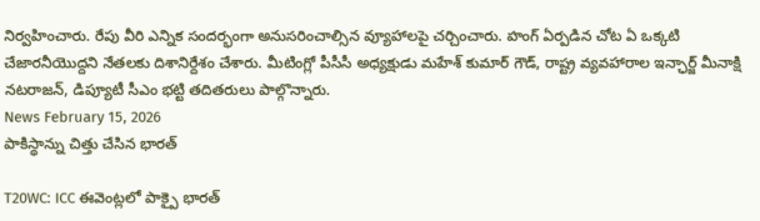నిర్వహించారు. రేపు వీరి ఎన్నిక సందర్భంగా అనుసరించాల్సిన వ్యూహాలపై చర్చించారు. హంగ్ ఏర్పడిన చోట ఏ ఒక్కటి చేజారనీయొద్దని నేతలకు దిశానిర్దేశం చేశారు. మీటింగ్లో పీసీసీ అధ్యక్షుడు మహేశ్ కుమార్ గౌడ్, రాష్ట్ర వ్యవహారాల ఇన్ఛార్జ్ మీనాక్షి నటరాజన్, డిప్యూటీ సీఎం భట్టి తదితరులు పాల్గొన్నారు.
News February 15, 2026
పాకిస్థాన్ను చిత్తు చేసిన భారత్

T20WC: ICC ఈవెంట్లలో పాక్పై భారత్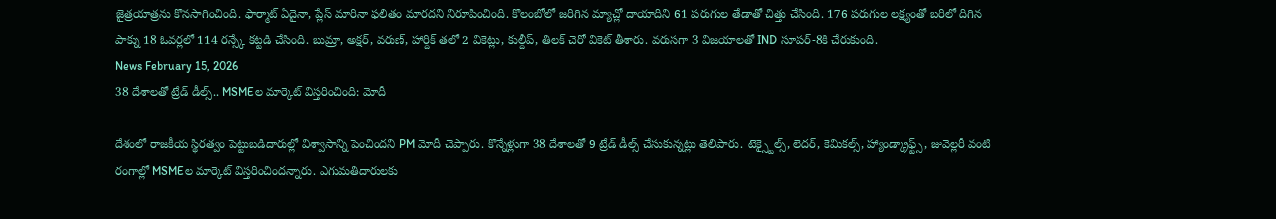జైత్రయాత్రను కొనసాగించింది. ఫార్మాట్ ఏదైనా, ప్లేస్ మారినా ఫలితం మారదని నిరూపించింది. కొలంబోలో జరిగిన మ్యాచ్లో దాయాదిని 61 పరుగుల తేడాతో చిత్తు చేసింది. 176 పరుగుల లక్ష్యంతో బరిలో దిగిన పాక్ను 18 ఓవర్లలో 114 రన్స్కే కట్టడి చేసింది. బుమ్రా, అక్షర్, వరుణ్, హార్దిక్ తలో 2 వికెట్లు, కుల్దీప్, తిలక్ చెరో వికెట్ తీశారు. వరుసగా 3 విజయాలతో IND సూపర్-8కి చేరుకుంది.
News February 15, 2026
38 దేశాలతో ట్రేడ్ డీల్స్.. MSMEల మార్కెట్ విస్తరించింది: మోదీ

దేశంలో రాజకీయ స్థిరత్వం పెట్టుబడిదారుల్లో విశ్వాసాన్ని పెంచిందని PM మోదీ చెప్పారు. కొన్నేళ్లుగా 38 దేశాలతో 9 ట్రేడ్ డీల్స్ చేసుకున్నట్లు తెలిపారు. టెక్స్టైల్స్, లెదర్, కెమికల్స్, హ్యాండ్క్రాఫ్ట్స్, జువెల్లరీ వంటి రంగాల్లో MSMEల మార్కెట్ విస్తరించిందన్నారు. ఎగుమతిదారులకు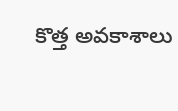కొత్త అవకాశాలు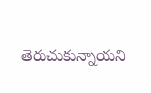తెరుచుకున్నాయని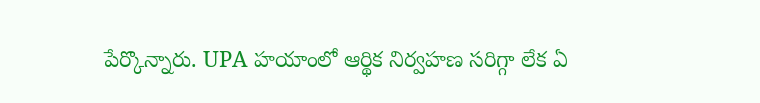పేర్కొన్నారు. UPA హయాంలో ఆర్థిక నిర్వహణ సరిగ్గా లేక ఏ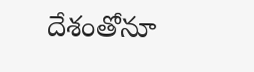దేశంతోనూ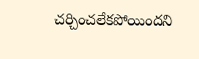చర్చించలేకపోయిందని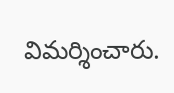విమర్శించారు.